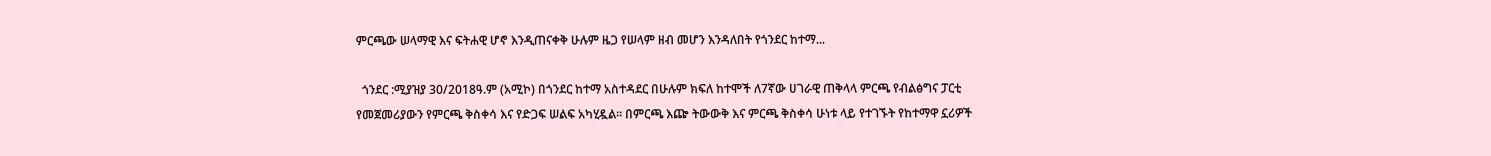ምርጫው ሠላማዊ እና ፍትሐዊ ሆኖ እንዲጠናቀቅ ሁሉም ዜጋ የሠላም ዘብ መሆን እንዳለበት የጎንደር ከተማ...

  ጎንደር :ሚያዝያ 30/2018ዓ.ም (አሚኮ) በጎንደር ከተማ አስተዳደር በሁሉም ክፍለ ከተሞች ለ7ኛው ሀገራዊ ጠቅላላ ምርጫ የብልፅግና ፓርቲ የመጀመሪያውን የምርጫ ቅስቀሳ እና የድጋፍ ሠልፍ አካሂዷል። በምርጫ እጬ ትውውቅ እና ምርጫ ቅስቀሳ ሁነቱ ላይ የተገኙት የከተማዋ ኗሪዎች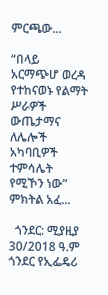ምርጫው...

“በላይ አርማጭሆ ወረዳ የተከናወኑ የልማት ሥራዎች ውጤታማና ለሌሎች አካባቢዎች ተምሳሌት የሚኾን ነው” ምክትል አፈ...

  ጎንደር: ሚያዚያ 30/2018 ዓ.ም ጎንደር የኢፌዴሪ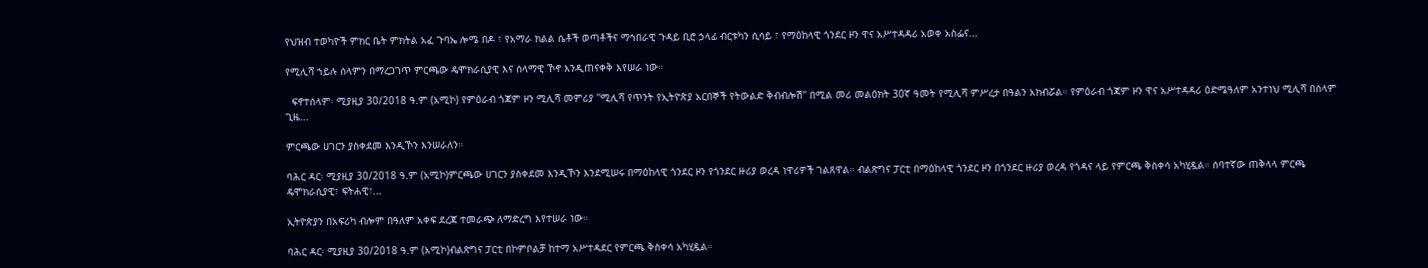የህዝብ ተወካዮች ምክር ቤት ምክትል አፈ ጉባኤ ሎሜ በዶ ፣ የአማራ ክልል ሴቶች ወጣቶችና ማኅበራዊ ጉዳይ ቢሮ ኃላፊ ብርቱካን ሲሳይ ፣ የማዕከላዊ ጎንደር ዞን ዋና አሥተዳዳሪ አወቀ አስፌና...

የሚሊሻ ኀይሉ ሰላምን በማረጋገጥ ምርጫው ዴሞክራሲያዊ እና ሰላማዊ ኾኖ እንዲጠናቀቅ እየሠራ ነው።

  ፍኖተሰላም፡ ሚያዚያ 30/2018 ዓ.ም (አሚኮ) የምዕራብ ጎጃም ዞን ሚሊሻ መምሪያ ''ሚሊሻ የጥንት የኢትዮጵያ አርበኞች የትውልድ ቅብብሎሽ'' በሚል መሪ መልዕክት 30ኛ ዓመት የሚሊሻ ምሥረታ በዓልን አክብሯል። የምዕራብ ጎጃም ዞን ዋና አሥተዳዳሪ ዕድሜዓለም አንተነህ ሚሊሻ በሰላም ጊዜ...

ምርጫው ሀገርን ያስቀደመ እንዲኾን እንሠራለን።

ባሕር ዳር፡ ሚያዚያ 30/2018 ዓ.ም (አሚኮ)ምርጫው ሀገርን ያስቀደመ እንዲኾን እንደሚሠሩ በማዕከላዊ ጎንደር ዞን የጎንደር ዙሪያ ወረዳ ነዋሪዎች ገልጸዋል። ብልጽግና ፓርቲ በማዕከላዊ ጎንደር ዞን በጎንደር ዙሪያ ወረዳ የጎዳና ላይ የምርጫ ቅስቀሳ አካሂዷል። ሰባተኛው ጠቅላላ ምርጫ ዴሞክራሲያዊ፣ ፍትሐዊ፣...

ኢትዮጵያን በአፍሪካ ብሎም በዓለም አቀፍ ደረጃ ተመራጭ ለማድረግ እየተሠራ ነው።

ባሕር ዳር፡ ሚያዚያ 30/2018 ዓ.ም (አሚኮ)ብልጽግና ፓርቲ በኮምቦልቻ ከተማ አሥተዳደር የምርጫ ቅስቀሳ አካሂዷል።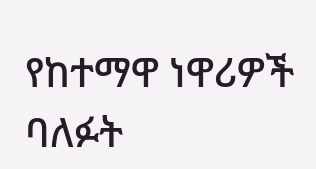የከተማዋ ነዋሪዎች ባለፉት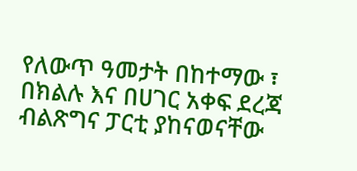የለውጥ ዓመታት በከተማው ፣ በክልሉ እና በሀገር አቀፍ ደረጃ ብልጽግና ፓርቲ ያከናወናቸው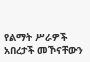የልማት ሥራዎች አበረታች መኾናቸውን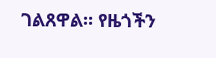ገልጸዋል። የዜጎችን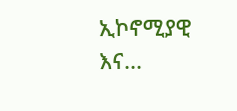ኢኮኖሚያዊ እና...